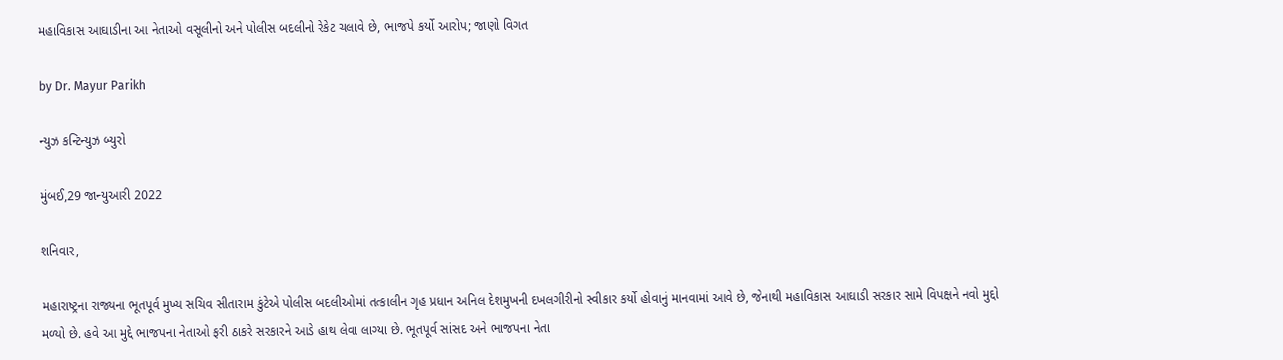મહાવિકાસ આઘાડીના આ નેતાઓ વસૂલીનો અને પોલીસ બદલીનો રેકેટ ચલાવે છે, ભાજપે કર્યો આરોપ; જાણો વિગત

by Dr. Mayur Parikh

ન્યુઝ કન્ટિન્યુઝ બ્યુરો

મુંબઈ,29 જાન્યુઆરી 2022

શનિવાર,

મહારાષ્ટ્રના રાજ્યના ભૂતપૂર્વ મુખ્ય સચિવ સીતારામ કુંટેએ પોલીસ બદલીઓમાં તત્કાલીન ગૃહ પ્રધાન અનિલ દેશમુખની દખલગીરીનો સ્વીકાર કર્યો હોવાનું માનવામાં આવે છે, જેનાથી મહાવિકાસ આઘાડી સરકાર સામે વિપક્ષને નવો મુદ્દો મળ્યો છે. હવે આ મુદ્દે ભાજપના નેતાઓ ફરી ઠાકરે સરકારને આડે હાથ લેવા લાગ્યા છે. ભૂતપૂર્વ સાંસદ અને ભાજપના નેતા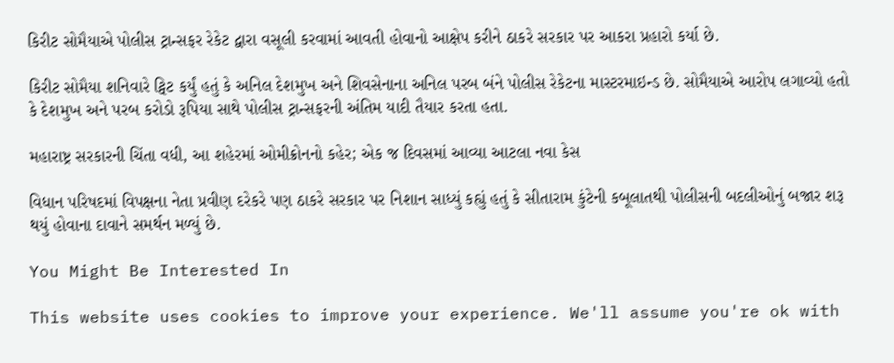કિરીટ સોમૈયાએ પોલીસ ટ્રાન્સફર રેકેટ દ્વારા વસૂલી કરવામાં આવતી હોવાનો આક્ષેપ કરીને ઠાકરે સરકાર પર આકરા પ્રહારો કર્યા છે.

કિરીટ સોમૈયા શનિવારે ટ્વિટ કર્યું હતું કે અનિલ દેશમુખ અને શિવસેનાના અનિલ પરબ બંને પોલીસ રેકેટના માસ્ટરમાઇન્ડ છે. સોમૈયાએ આરોપ લગાવ્યો હતો કે દેશમુખ અને પરબ કરોડો રૂપિયા સાથે પોલીસ ટ્રાન્સફરની અંતિમ યાદી તૈયાર કરતા હતા.

મહારાષ્ટ્ર સરકારની ચિંતા વધી, આ શહેરમાં ઓમીક્રોનનો કહેર; એક જ દિવસમાં આવ્યા આટલા નવા કેસ

વિધાન પરિષદમાં વિપક્ષના નેતા પ્રવીણ દરેકરે પણ ઠાકરે સરકાર પર નિશાન સાધ્યું કહ્યું હતું કે સીતારામ કુંટેની કબૂલાતથી પોલીસની બદલીઓનું બજાર શરૂ થયું હોવાના દાવાને સમર્થન મળ્યું છે.

You Might Be Interested In

This website uses cookies to improve your experience. We'll assume you're ok with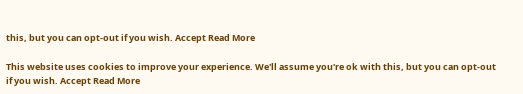this, but you can opt-out if you wish. Accept Read More

This website uses cookies to improve your experience. We'll assume you're ok with this, but you can opt-out if you wish. Accept Read More